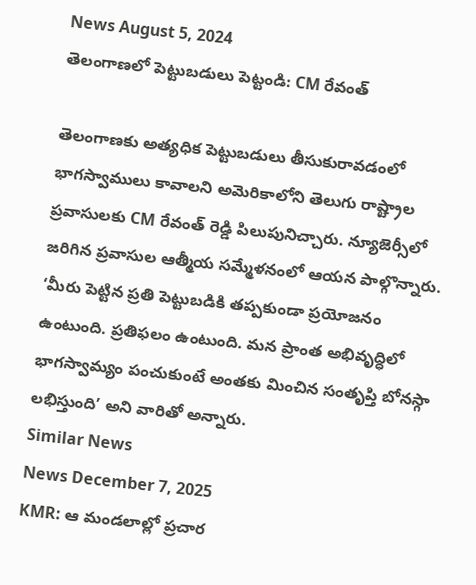News August 5, 2024
తెలంగాణలో పెట్టుబడులు పెట్టండి: CM రేవంత్

తెలంగాణకు అత్యధిక పెట్టుబడులు తీసుకురావడంలో భాగస్వాములు కావాలని అమెరికాలోని తెలుగు రాష్ట్రాల ప్రవాసులకు CM రేవంత్ రెడ్డి పిలుపునిచ్చారు. న్యూజెర్సీలో జరిగిన ప్రవాసుల ఆత్మీయ సమ్మేళనంలో ఆయన పాల్గొన్నారు. ‘మీరు పెట్టిన ప్రతి పెట్టుబడికి తప్పకుండా ప్రయోజనం ఉంటుంది. ప్రతిఫలం ఉంటుంది. మన ప్రాంత అభివృద్ధిలో భాగస్వామ్యం పంచుకుంటే అంతకు మించిన సంతృప్తి బోనస్గా లభిస్తుంది’ అని వారితో అన్నారు.
Similar News
News December 7, 2025
KMR: ఆ మండలాల్లో ప్రచార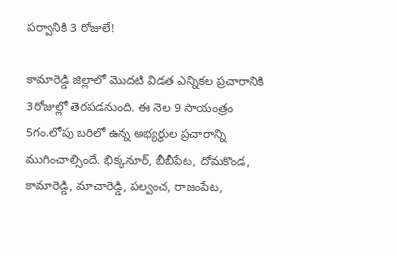పర్వానికి 3 రోజులే!

కామారెడ్డి జిల్లాలో మొదటి విడత ఎన్నికల ప్రచారానికి 3రోజుల్లో తెరపడనుంది. ఈ నెల 9 సాయంత్రం 5గం.లోపు బరిలో ఉన్న అభ్యర్థుల ప్రచారాన్ని ముగించాల్సిందే. భిక్కనూర్, బీబీపేట, దోమకొండ, కామారెడ్డి, మాచారెడ్డి, పల్వంచ, రాజంపేట,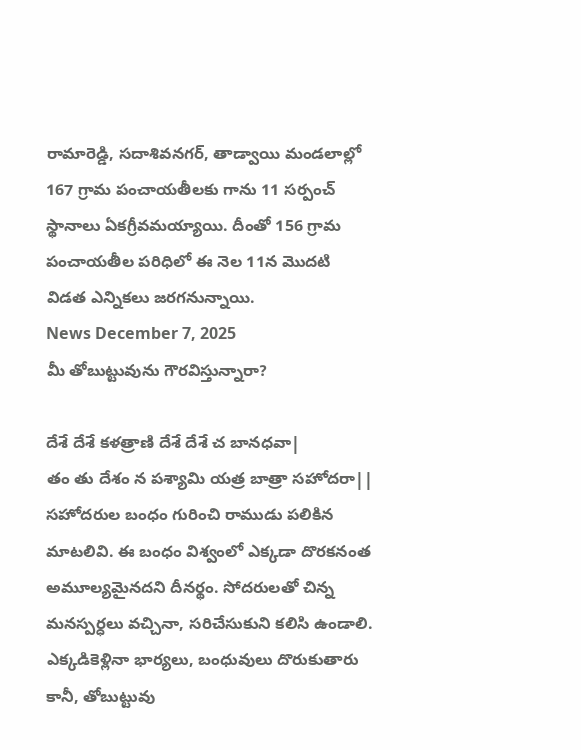రామారెడ్డి, సదాశివనగర్, తాడ్వాయి మండలాల్లో 167 గ్రామ పంచాయతీలకు గాను 11 సర్పంచ్ స్థానాలు ఏకగ్రీవమయ్యాయి. దీంతో 156 గ్రామ పంచాయతీల పరిధిలో ఈ నెల 11న మొదటి విడత ఎన్నికలు జరగనున్నాయి.
News December 7, 2025
మీ తోబుట్టువును గౌరవిస్తున్నారా?

దేశే దేశే కళత్రాణి దేశే దేశే చ బానధవా|
తం తు దేశం న పశ్యామి యత్ర బాత్రా సహోదరా||
సహోదరుల బంధం గురించి రాముడు పలికిన మాటలివి. ఈ బంధం విశ్వంలో ఎక్కడా దొరకనంత అమూల్యమైనదని దీనర్థం. సోదరులతో చిన్న మనస్పర్ధలు వచ్చినా, సరిచేసుకుని కలిసి ఉండాలి. ఎక్కడికెళ్లినా భార్యలు, బంధువులు దొరుకుతారు కానీ, తోబుట్టువు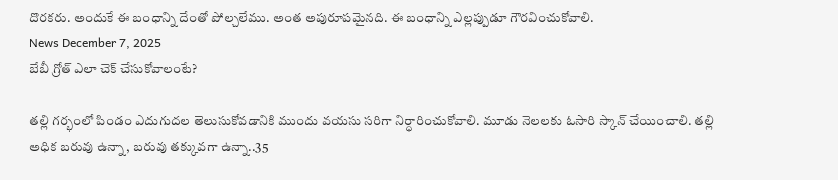దొరకరు. అందుకే ఈ బంధాన్ని దేంతో పోల్చలేము. అంత అపురూపమైనది. ఈ బంధాన్ని ఎల్లప్పుడూ గౌరవించుకోవాలి.
News December 7, 2025
బేబీ గ్రోత్ ఎలా చెక్ చేసుకోవాలంటే?

తల్లి గర్భంలో పిండం ఎదుగుదల తెలుసుకోవడానికి ముందు వయసు సరిగా నిర్ధారించుకోవాలి. మూడు నెలలకు ఓసారి స్కాన్ చేయించాలి. తల్లి అధిక బరువు ఉన్నా, బరువు తక్కువగా ఉన్నా..35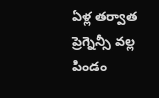ఏళ్ల తర్వాత ప్రెగ్నెన్సీ వల్ల పిండం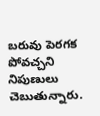బరువు పెరగక పోవచ్చని నిపుణులు చెబుతున్నారు.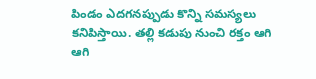పిండం ఎదగనప్పుడు కొన్ని సమస్యలు కనిపిస్తాయి. తల్లి కడుపు నుంచి రక్తం ఆగి ఆగి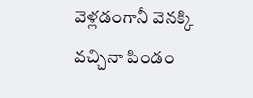వెళ్లడంగానీ వెనక్కి వచ్చినా పిండం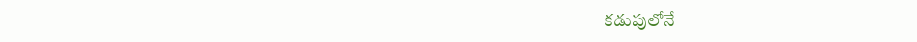కడుపులోనే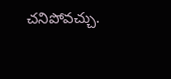చనిపోవచ్చు.